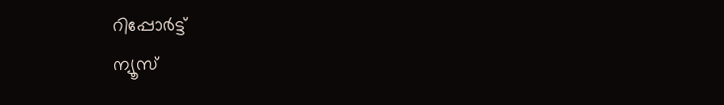റിപ്പോര്‍ട്ട്
ന്യൂസ്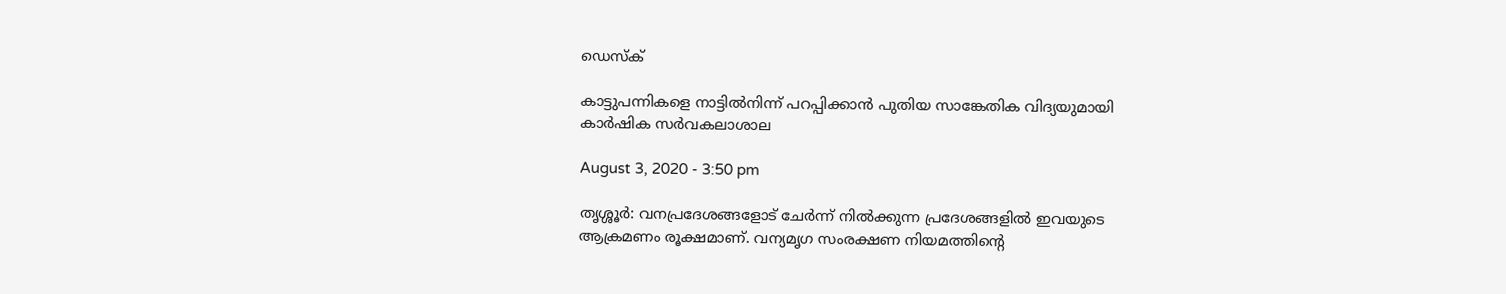ഡെസ്ക്

കാട്ടുപന്നികളെ നാട്ടിൽനിന്ന് പറപ്പിക്കാൻ പുതിയ സാങ്കേതിക വിദ്യയുമായി കാർഷിക സർവകലാശാല

August 3, 2020 - 3:50 pm

തൃശ്ശൂർ: വനപ്രദേശങ്ങളോട് ചേര്‍ന്ന് നില്‍ക്കുന്ന പ്രദേശങ്ങളില്‍ ഇവയുടെ ആക്രമണം രൂക്ഷമാണ്. വന്യമൃഗ സംരക്ഷണ നിയമത്തിന്റെ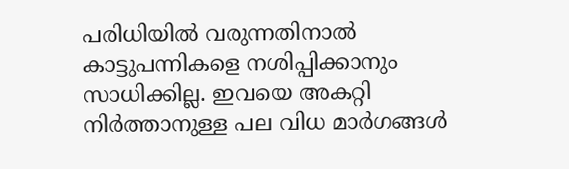പരിധിയില്‍ വരുന്നതിനാല്‍ കാട്ടുപന്നികളെ നശിപ്പിക്കാനും സാധിക്കില്ല. ഇവയെ അകറ്റി നിര്‍ത്താനുള്ള പല വിധ മാര്‍ഗങ്ങള്‍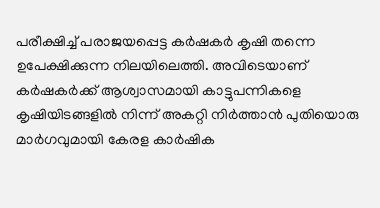പരീക്ഷിച്ച് പരാജയപ്പെട്ട കര്‍ഷകര്‍ കൃഷി തന്നെ ഉപേക്ഷിക്കുന്ന നിലയിലെത്തി. അവിടെയാണ് കര്‍ഷകര്‍ക്ക് ആശ്വാസമായി കാട്ടുപന്നികളെ കൃഷിയിടങ്ങളില്‍ നിന്ന് അകറ്റി നിര്‍ത്താന്‍ പുതിയൊരു മാര്‍ഗവുമായി കേരള കാര്‍ഷിക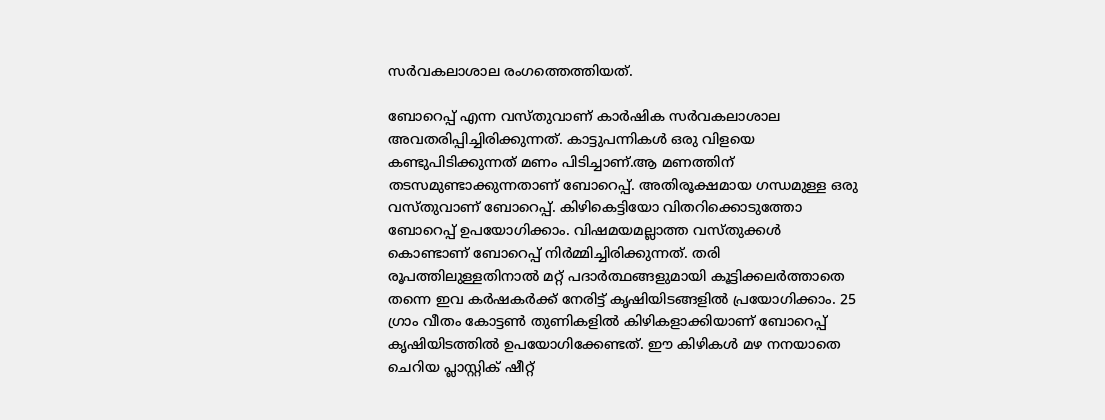സര്‍വകലാശാല രംഗത്തെത്തിയത്.

ബോറെപ്പ് എന്ന വസ്തുവാണ് കാര്‍ഷിക സര്‍വകലാശാല അവതരിപ്പിച്ചിരിക്കുന്നത്. കാട്ടുപന്നികള്‍ ഒരു വിളയെ കണ്ടുപിടിക്കുന്നത് മണം പിടിച്ചാണ്.ആ മണത്തിന് തടസമുണ്ടാക്കുന്നതാണ് ബോറെപ്പ്. അതിരൂക്ഷമായ ഗന്ധമുള്ള ഒരു വസ്തുവാണ് ബോറെപ്പ്. കിഴികെട്ടിയോ വിതറിക്കൊടുത്തോ ബോറെപ്പ് ഉപയോഗിക്കാം. വിഷമയമല്ലാത്ത വസ്തുക്കള്‍ കൊണ്ടാണ് ബോറെപ്പ് നിര്‍മ്മിച്ചിരിക്കുന്നത്. തരി രൂപത്തിലുള്ളതിനാല്‍ മറ്റ് പദാര്‍ത്ഥങ്ങളുമായി കൂട്ടിക്കലര്‍ത്താതെ തന്നെ ഇവ കര്‍ഷകര്‍ക്ക് നേരിട്ട് കൃഷിയിടങ്ങളില്‍ പ്രയോഗിക്കാം. 25 ഗ്രാം വീതം കോട്ടണ്‍ തുണികളില്‍ കിഴികളാക്കിയാണ് ബോറെപ്പ് കൃഷിയിടത്തില്‍ ഉപയോഗിക്കേണ്ടത്. ഈ കിഴികള്‍ മഴ നനയാതെ ചെറിയ പ്ലാസ്റ്റിക് ഷീറ്റ്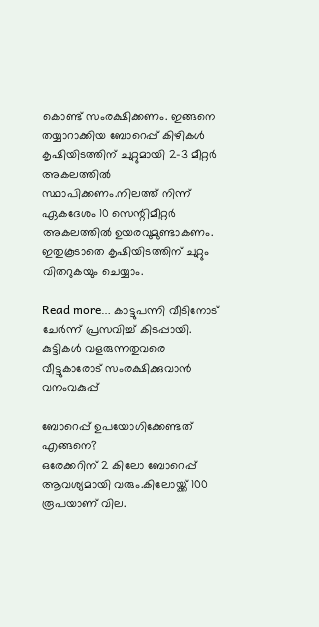കൊണ്ട് സംരക്ഷിക്കണം. ഇങ്ങനെ തയ്യാറാക്കിയ ബോറെപ്പ് കിഴികള്‍ കൃഷിയിടത്തിന് ചുറ്റുമായി 2-3 മീറ്റര്‍ അകലത്തില്‍ സ്ഥാപിക്കണം.നിലത്ത് നിന്ന് ഏകദേശം 10 സെന്റിമീറ്റര്‍ അകലത്തില്‍ ഉയരവുമുണ്ടാകണം. ഇതുകൂടാതെ കൃഷിയിടത്തിന് ചുറ്റും വിതറുകയും ചെയ്യാം.

Read more… കാട്ടുപന്നി വീടിനോട് ചേർന്ന് പ്രസവിച്ച് കിടപ്പായി. കുട്ടികള്‍ വളരുന്നതുവരെ വീട്ടുകാരോട് സംരക്ഷിക്കുവാന്‍ വനംവകുപ്പ്

ബോറെപ്പ് ഉപയോഗിക്കേണ്ടത് എങ്ങനെ?
ഒരേക്കറിന് 2 കിലോ ബോറെപ്പ് ആവശ്യമായി വരും.കിലോയ്ക്ക് 100 രൂപയാണ് വില.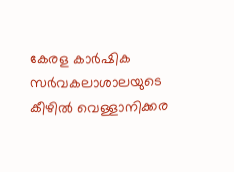കേരള കാര്‍ഷിക സര്‍വകലാശാലയുടെ കീഴില്‍ വെള്ളാനിക്കര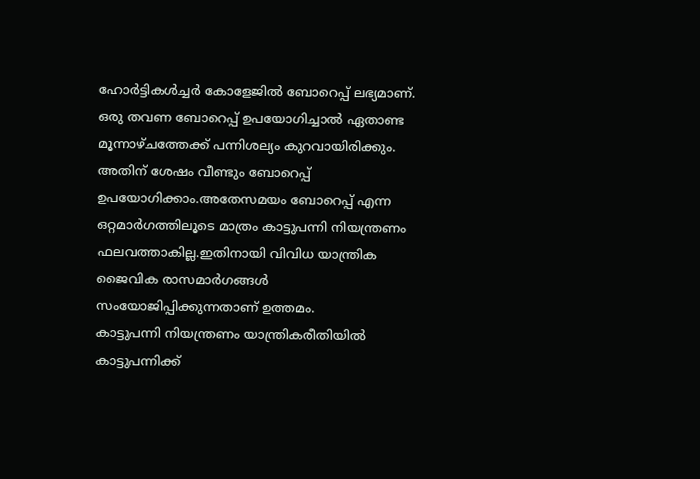ഹോര്‍ട്ടികള്‍ച്ചര്‍ കോളേജില്‍ ബോറെപ്പ് ലഭ്യമാണ്. ഒരു തവണ ബോറെപ്പ് ഉപയോഗിച്ചാല്‍ ഏതാണ്ട മൂന്നാഴ്ചത്തേക്ക് പന്നിശല്യം കുറവായിരിക്കും. അതിന് ശേഷം വീണ്ടും ബോറെപ്പ് ഉപയോഗിക്കാം.അതേസമയം ബോറെപ്പ് എന്ന ഒറ്റമാര്‍ഗത്തിലൂടെ മാത്രം കാട്ടുപന്നി നിയന്ത്രണം ഫലവത്താകില്ല.ഇതിനായി വിവിധ യാന്ത്രിക ജൈവിക രാസമാര്‍ഗങ്ങള്‍ സംയോജിപ്പിക്കുന്നതാണ് ഉത്തമം.
കാട്ടുപന്നി നിയന്ത്രണം യാന്ത്രികരീതിയില്‍ കാട്ടുപന്നിക്ക്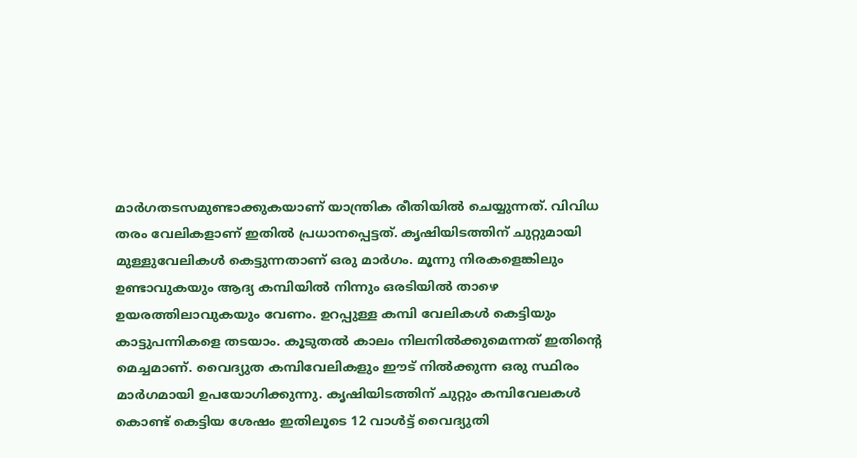മാര്‍ഗതടസമുണ്ടാക്കുകയാണ് യാന്ത്രിക രീതിയില്‍ ചെയ്യുന്നത്. വിവിധ തരം വേലികളാണ് ഇതില്‍ പ്രധാനപ്പെട്ടത്. കൃഷിയിടത്തിന് ചുറ്റുമായി മുള്ളുവേലികള്‍ കെട്ടുന്നതാണ് ഒരു മാര്‍ഗം. മൂന്നു നിരകളെങ്കിലും ഉണ്ടാവുകയും ആദ്യ കമ്പിയില്‍ നിന്നും ഒരടിയില്‍ താഴെ ഉയരത്തിലാവുകയും വേണം. ഉറപ്പുള്ള കമ്പി വേലികള്‍ കെട്ടിയും കാട്ടുപന്നികളെ തടയാം. കൂടുതല്‍ കാലം നിലനില്‍ക്കുമെന്നത് ഇതിന്റെ മെച്ചമാണ്. വൈദ്യുത കമ്പിവേലികളും ഈട് നില്‍ക്കുന്ന ഒരു സ്ഥിരം മാര്‍ഗമായി ഉപയോഗിക്കുന്നു. കൃഷിയിടത്തിന് ചുറ്റും കമ്പിവേലകള്‍ കൊണ്ട് കെട്ടിയ ശേഷം ഇതിലൂടെ 12 വാള്‍ട്ട് വൈദ്യുതി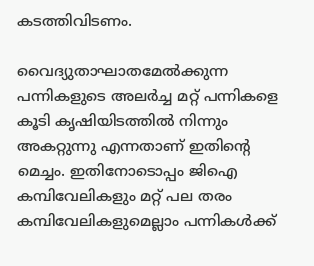കടത്തിവിടണം.

വൈദ്യുതാഘാതമേല്‍ക്കുന്ന പന്നികളുടെ അലര്‍ച്ച മറ്റ് പന്നികളെ കൂടി കൃഷിയിടത്തില്‍ നിന്നും അകറ്റുന്നു എന്നതാണ് ഇതിന്റെ മെച്ചം. ഇതിനോടൊപ്പം ജിഐ കമ്പിവേലികളും മറ്റ് പല തരം കമ്പിവേലികളുമെല്ലാം പന്നികള്‍ക്ക്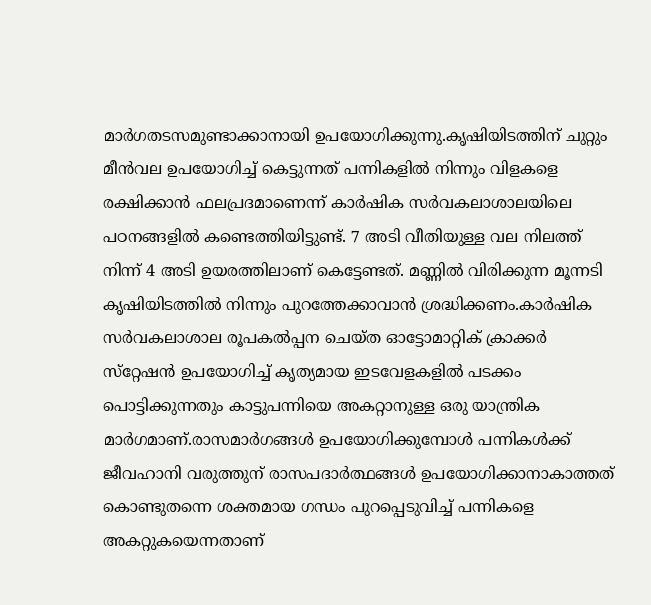മാര്‍ഗതടസമുണ്ടാക്കാനായി ഉപയോഗിക്കുന്നു.കൃഷിയിടത്തിന് ചുറ്റും മീന്‍വല ഉപയോഗിച്ച് കെട്ടുന്നത് പന്നികളില്‍ നിന്നും വിളകളെ രക്ഷിക്കാന്‍ ഫലപ്രദമാണെന്ന് കാര്‍ഷിക സര്‍വകലാശാലയിലെ പഠനങ്ങളില്‍ കണ്ടെത്തിയിട്ടുണ്ട്. 7 അടി വീതിയുള്ള വല നിലത്ത് നിന്ന് 4 അടി ഉയരത്തിലാണ് കെട്ടേണ്ടത്. മണ്ണില്‍ വിരിക്കുന്ന മൂന്നടി കൃഷിയിടത്തില്‍ നിന്നും പുറത്തേക്കാവാന്‍ ശ്രദ്ധിക്കണം.കാര്‍ഷിക സര്‍വകലാശാല രൂപകല്‍പ്പന ചെയ്ത ഓട്ടോമാറ്റിക് ക്രാക്കര്‍ സ്‌റ്റേഷന്‍ ഉപയോഗിച്ച് കൃത്യമായ ഇടവേളകളില്‍ പടക്കം പൊട്ടിക്കുന്നതും കാട്ടുപന്നിയെ അകറ്റാനുള്ള ഒരു യാന്ത്രിക മാര്‍ഗമാണ്.രാസമാര്‍ഗങ്ങള്‍ ഉപയോഗിക്കുമ്പോള്‍ പന്നികള്‍ക്ക് ജീവഹാനി വരുത്തുന് രാസപദാര്‍ത്ഥങ്ങള്‍ ഉപയോഗിക്കാനാകാത്തത് കൊണ്ടുതന്നെ ശക്തമായ ഗന്ധം പുറപ്പെടുവിച്ച് പന്നികളെ അകറ്റുകയെന്നതാണ്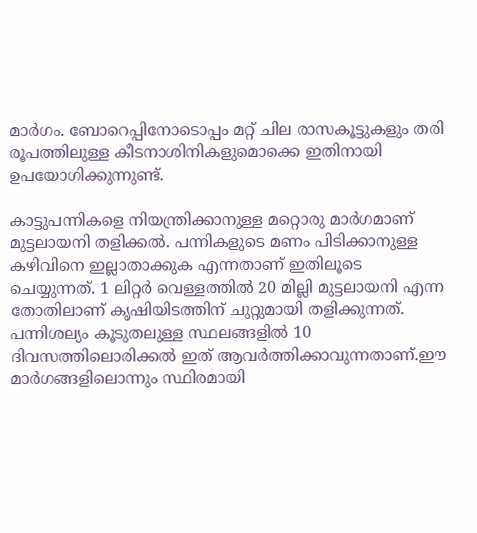മാര്‍ഗം. ബോറെപ്പിനോടൊപ്പം മറ്റ് ചില രാസകൂട്ടുകളും തരി രൂപത്തിലുള്ള കീടനാശിനികളുമൊക്കെ ഇതിനായി ഉപയോഗിക്കുന്നുണ്ട്.

കാട്ടുപന്നികളെ നിയന്ത്രിക്കാനുള്ള മറ്റൊരു മാര്‍ഗമാണ് മുട്ടലായനി തളിക്കല്‍. പന്നികളുടെ മണം പിടിക്കാനുള്ള കഴിവിനെ ഇല്ലാതാക്കുക എന്നതാണ് ഇതിലൂടെ ചെയ്യുന്നത്. 1 ലിറ്റര്‍ വെള്ളത്തില്‍ 20 മില്ലി മുട്ടലായനി എന്ന തോതിലാണ് കൃഷിയിടത്തിന് ചുറ്റുമായി തളിക്കുന്നത്. പന്നിശല്യം കൂടുതലുള്ള സ്ഥലങ്ങളില്‍ 10 ദിവസത്തിലൊരിക്കല്‍ ഇത് ആവര്‍ത്തിക്കാവുന്നതാണ്.ഈ മാര്‍ഗങ്ങളിലൊന്നും സ്ഥിരമായി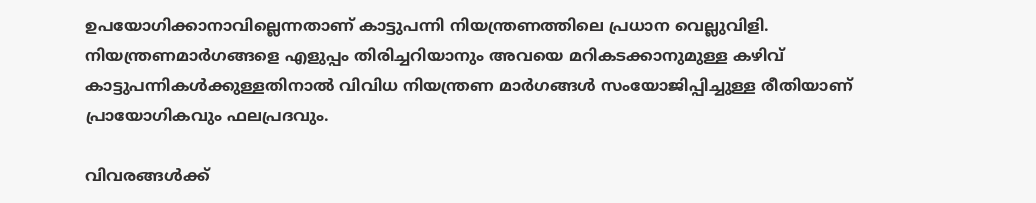ഉപയോഗിക്കാനാവില്ലെന്നതാണ് കാട്ടുപന്നി നിയന്ത്രണത്തിലെ പ്രധാന വെല്ലുവിളി. നിയന്ത്രണമാര്‍ഗങ്ങളെ എളുപ്പം തിരിച്ചറിയാനും അവയെ മറികടക്കാനുമുള്ള കഴിവ് കാട്ടുപന്നികള്‍ക്കുള്ളതിനാല്‍ വിവിധ നിയന്ത്രണ മാര്‍ഗങ്ങള്‍ സംയോജിപ്പിച്ചുള്ള രീതിയാണ് പ്രായോഗികവും ഫലപ്രദവും.

വിവരങ്ങള്‍ക്ക്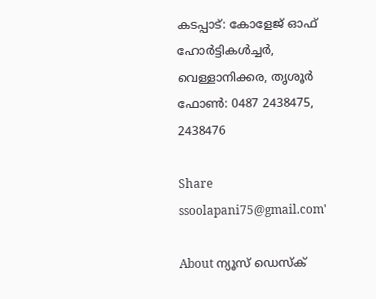കടപ്പാട്: കോളേജ് ഓഫ് ഹോര്‍ട്ടികള്‍ച്ചര്‍, വെള്ളാനിക്കര, തൃശൂര്‍
ഫോണ്‍: 0487 2438475, 2438476

Share
ssoolapani75@gmail.com'

About ന്യൂസ് ഡെസ്ക്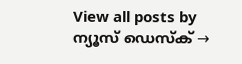View all posts by ന്യൂസ് ഡെസ്ക് →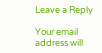Leave a Reply

Your email address will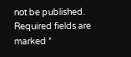not be published. Required fields are marked *